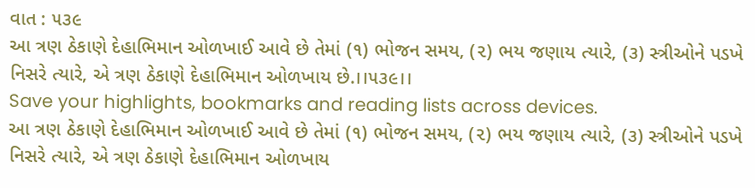વાત : ૫૩૯
આ ત્રણ ઠેકાણે દેહાભિમાન ઓળખાઈ આવે છે તેમાં (૧) ભોજન સમય, (૨) ભય જણાય ત્યારે, (૩) સ્ત્રીઓને પડખે નિસરે ત્યારે, એ ત્રણ ઠેકાણે દેહાભિમાન ઓળખાય છે.।।૫૩૯।।
Save your highlights, bookmarks and reading lists across devices.
આ ત્રણ ઠેકાણે દેહાભિમાન ઓળખાઈ આવે છે તેમાં (૧) ભોજન સમય, (૨) ભય જણાય ત્યારે, (૩) સ્ત્રીઓને પડખે નિસરે ત્યારે, એ ત્રણ ઠેકાણે દેહાભિમાન ઓળખાય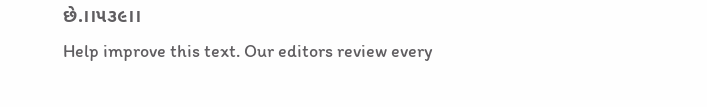છે.।।૫૩૯।।
Help improve this text. Our editors review every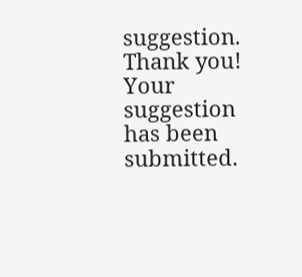suggestion.
Thank you! Your suggestion has been submitted.